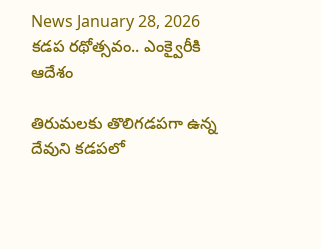News January 28, 2026
కడప రథోత్సవం.. ఎంక్వైరీకి ఆదేశం

తిరుమలకు తొలిగడపగా ఉన్న దేవుని కడపలో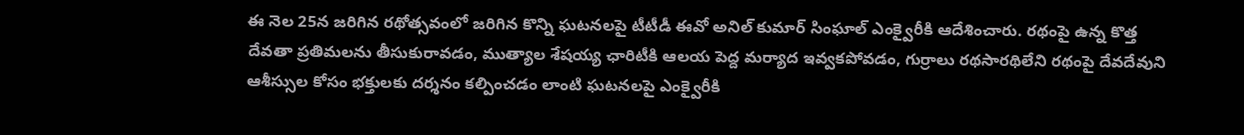ఈ నెల 25న జరిగిన రథోత్సవంలో జరిగిన కొన్ని ఘటనలపై టీటీడీ ఈవో అనిల్ కుమార్ సింఘాల్ ఎంక్వైరీకి ఆదేశించారు. రథంపై ఉన్న కొత్త దేవతా ప్రతిమలను తీసుకురావడం, ముత్యాల శేషయ్య ఛారిటీకి ఆలయ పెద్ద మర్యాద ఇవ్వకపోవడం, గుర్రాలు రథసారథిలేని రథంపై దేవదేవుని ఆశీస్సుల కోసం భక్తులకు దర్శనం కల్పించడం లాంటి ఘటనలపై ఎంక్వైరీకి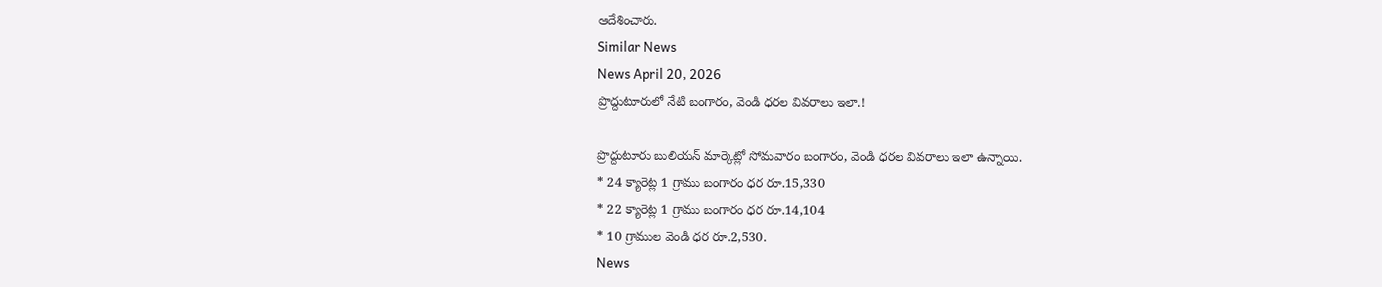ఆదేశించారు.
Similar News
News April 20, 2026
ప్రొద్దుటూరులో నేటి బంగారం, వెండి ధరల వివరాలు ఇలా.!

ప్రొద్దుటూరు బులియన్ మార్కెట్లో సోమవారం బంగారం, వెండి ధరల వివరాలు ఇలా ఉన్నాయి.
* 24 క్యారెట్ల 1 గ్రాము బంగారం ధర రూ.15,330
* 22 క్యారెట్ల 1 గ్రాము బంగారం ధర రూ.14,104
* 10 గ్రాముల వెండి ధర రూ.2,530.
News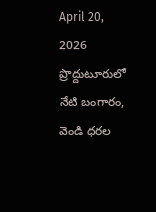April 20, 2026
ప్రొద్దుటూరులో నేటి బంగారం, వెండి ధరల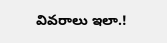వివరాలు ఇలా.!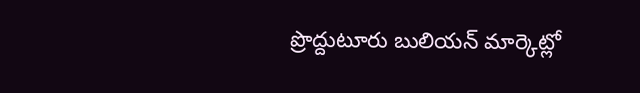ప్రొద్దుటూరు బులియన్ మార్కెట్లో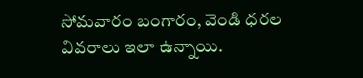సోమవారం బంగారం, వెండి ధరల వివరాలు ఇలా ఉన్నాయి.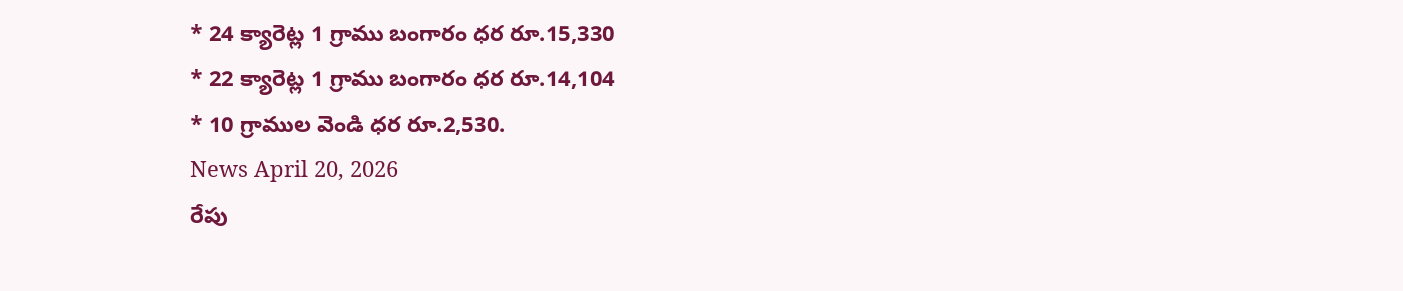* 24 క్యారెట్ల 1 గ్రాము బంగారం ధర రూ.15,330
* 22 క్యారెట్ల 1 గ్రాము బంగారం ధర రూ.14,104
* 10 గ్రాముల వెండి ధర రూ.2,530.
News April 20, 2026
రేపు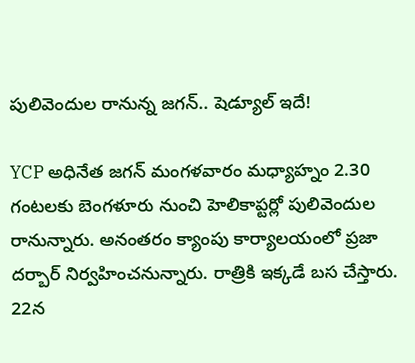పులివెందుల రానున్న జగన్.. షెడ్యూల్ ఇదే!

YCP అధినేత జగన్ మంగళవారం మధ్యాహ్నం 2.30 గంటలకు బెంగళూరు నుంచి హెలికాప్టర్లో పులివెందుల రానున్నారు. అనంతరం క్యాంపు కార్యాలయంలో ప్రజా దర్బార్ నిర్వహించనున్నారు. రాత్రికి ఇక్కడే బస చేస్తారు. 22న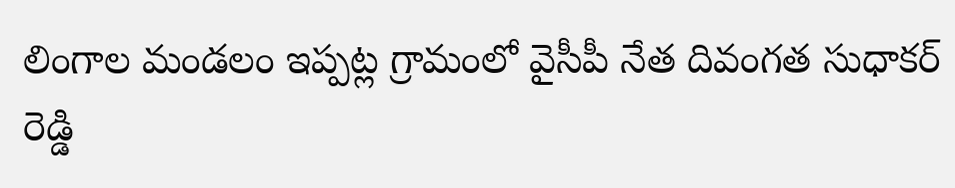లింగాల మండలం ఇప్పట్ల గ్రామంలో వైసీపీ నేత దివంగత సుధాకర్ రెడ్డి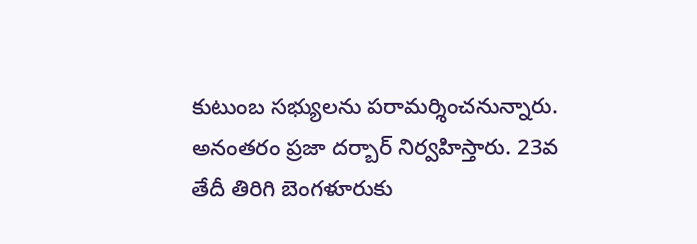కుటుంబ సభ్యులను పరామర్శించనున్నారు. అనంతరం ప్రజా దర్బార్ నిర్వహిస్తారు. 23వ తేదీ తిరిగి బెంగళూరుకు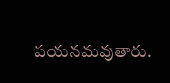పయనమవుతారు.